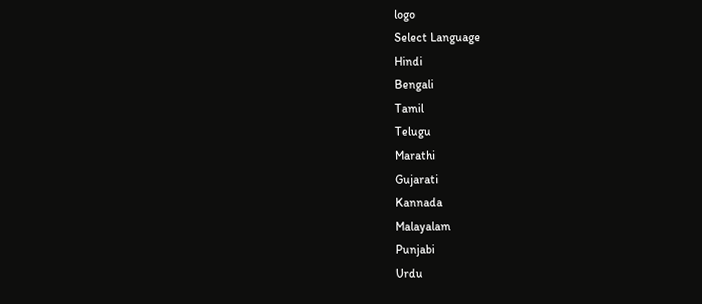logo
Select Language
Hindi
Bengali
Tamil
Telugu
Marathi
Gujarati
Kannada
Malayalam
Punjabi
Urdu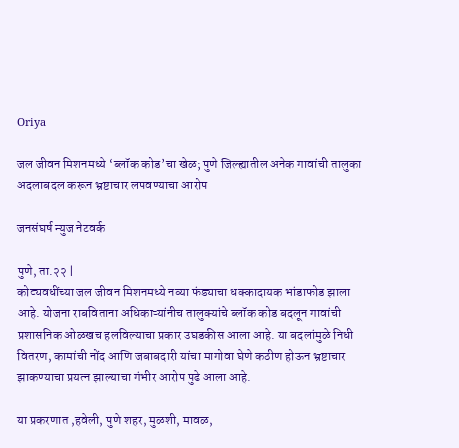Oriya

जल जीवन मिशनमध्ये ‘ब्लॉक कोड’चा खेळ; पुणे जिल्ह्यातील अनेक गावांची तालुका अदलाबदल करून भ्रष्टाचार लपवण्याचा आरोप

जनसंघर्ष न्युज नेटवर्क

पुणे, ता.२२ |
कोट्यवधींच्या जल जीवन मिशनमध्ये नव्या फंड्याचा धक्कादायक भांडाफोड झाला आहे. योजना राबविताना अधिकाऱ्यांनीच तालुक्यांचे ब्लॉक कोड बदलून गावांची प्रशासनिक ओळखच हलविल्याचा प्रकार उघडकीस आला आहे. या बदलांमुळे निधी वितरण, कामांची नोंद आणि जबाबदारी यांचा मागोवा घेणे कठीण होऊन भ्रष्टाचार झाकण्याचा प्रयत्न झाल्याचा गंभीर आरोप पुढे आला आहे.

या प्रकरणात ,हवेली, पुणे शहर, मुळशी, मावळ,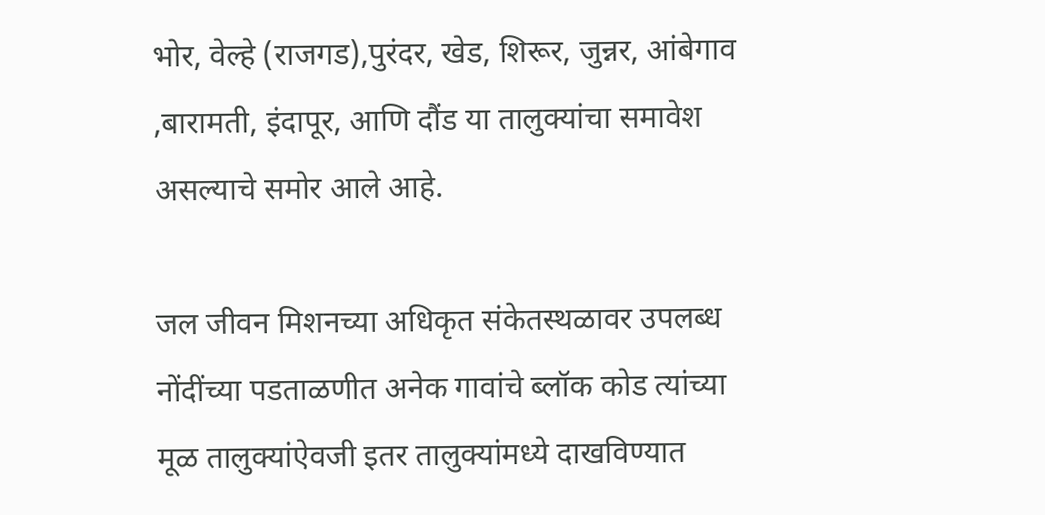भोर, वेल्हे (राजगड),पुरंदर, खेड, शिरूर, जुन्नर, आंबेगाव ,बारामती, इंदापूर, आणि दौंड या तालुक्यांचा समावेश असल्याचे समोर आले आहे.

जल जीवन मिशनच्या अधिकृत संकेतस्थळावर उपलब्ध नोंदींच्या पडताळणीत अनेक गावांचे ब्लॉक कोड त्यांच्या मूळ तालुक्यांऐवजी इतर तालुक्यांमध्ये दाखविण्यात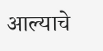आल्याचे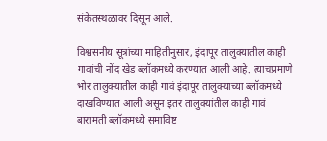संकेतस्थळावर दिसून आले.

विश्वसनीय सूत्रांच्या माहितीनुसार, इंदापूर तालुक्यातील काही गावांची नोंद खेड ब्लॉकमध्ये करण्यात आली आहे. त्याचप्रमाणे भोर तालुक्यातील काही गावं इंदापूर तालुक्याच्या ब्लॉकमध्ये दाखविण्यात आली असून इतर तालुक्यांतील काही गावं बारामती ब्लॉकमध्ये समाविष्ट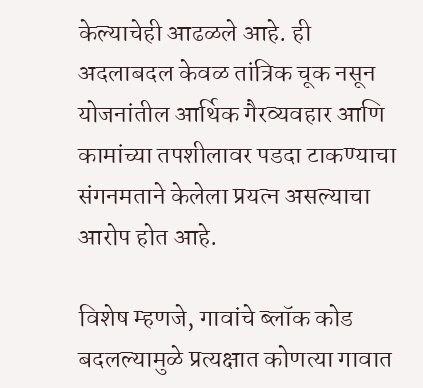केल्याचेही आढळले आहे. ही अदलाबदल केवळ तांत्रिक चूक नसून योजनांतील आर्थिक गैरव्यवहार आणि कामांच्या तपशीलावर पडदा टाकण्याचा संगनमताने केलेला प्रयत्न असल्याचा आरोप होत आहे.

विशेष म्हणजे, गावांचे ब्लॉक कोड बदलल्यामुळे प्रत्यक्षात कोणत्या गावात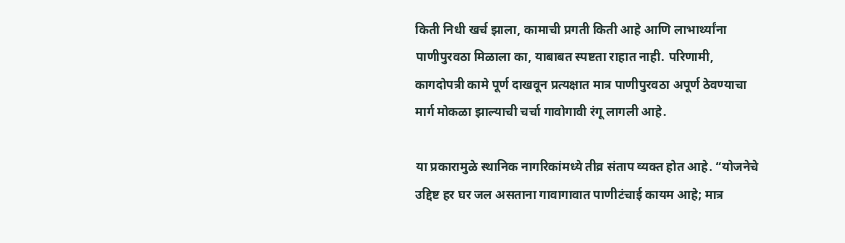किती निधी खर्च झाला, कामाची प्रगती किती आहे आणि लाभार्थ्यांना पाणीपुरवठा मिळाला का, याबाबत स्पष्टता राहात नाही. परिणामी, कागदोपत्री कामे पूर्ण दाखवून प्रत्यक्षात मात्र पाणीपुरवठा अपूर्ण ठेवण्याचा मार्ग मोकळा झाल्याची चर्चा गावोगावी रंगू लागली आहे.

या प्रकारामुळे स्थानिक नागरिकांमध्ये तीव्र संताप व्यक्त होत आहे. “योजनेचे उद्दिष्ट हर घर जल असताना गावागावात पाणीटंचाई कायम आहे; मात्र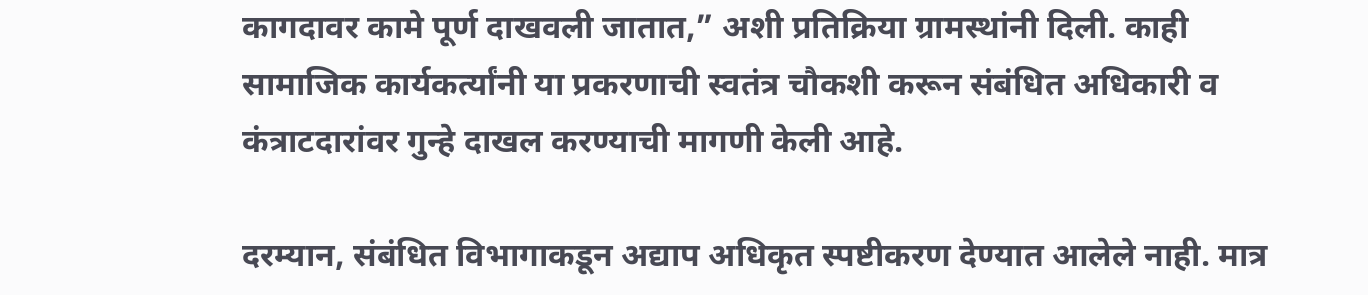कागदावर कामे पूर्ण दाखवली जातात,” अशी प्रतिक्रिया ग्रामस्थांनी दिली. काही सामाजिक कार्यकर्त्यांनी या प्रकरणाची स्वतंत्र चौकशी करून संबंधित अधिकारी व कंत्राटदारांवर गुन्हे दाखल करण्याची मागणी केली आहे.

दरम्यान, संबंधित विभागाकडून अद्याप अधिकृत स्पष्टीकरण देण्यात आलेले नाही. मात्र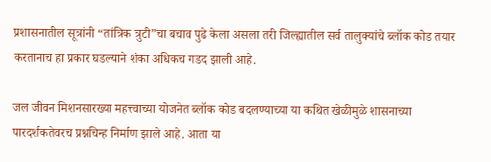प्रशासनातील सूत्रांनी “तांत्रिक त्रुटी”चा बचाव पुढे केला असला तरी जिल्ह्यातील सर्व तालुक्यांचे ब्लॉक कोड तयार करतानाच हा प्रकार घडल्याने शंका अधिकच गडद झाली आहे.

जल जीवन मिशनसारख्या महत्त्वाच्या योजनेत ब्लॉक कोड बदलण्याच्या या कथित खेळीमुळे शासनाच्या पारदर्शकतेवरच प्रश्नचिन्ह निर्माण झाले आहे. आता या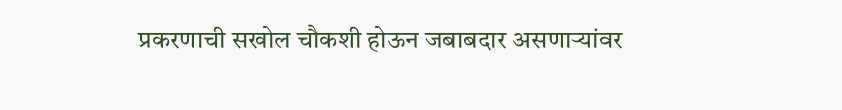प्रकरणाची सखोल चौकशी होऊन जबाबदार असणाऱ्यांवर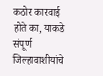कठोर कारवाई होते का, याकडे संपूर्ण जिल्हावाशीयांचे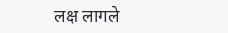लक्ष लागले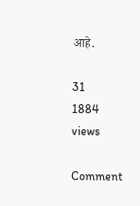आहे.

31
1884 views

Comment